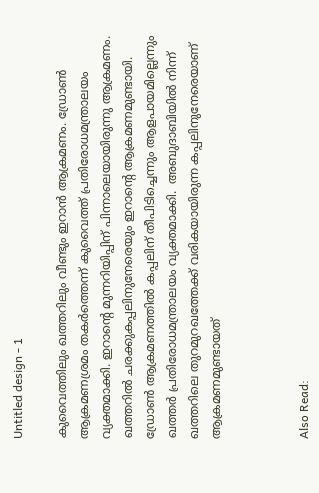Untitled design - 1

കുവൈത്തിലും ഖത്തറിലും വീണ്ടും ഇറാന്‍ ആക്രമണം. ഡ്രോണ്‍ ആക്രമണശ്രമം തകര്‍ത്തെന്ന് കുവൈത്ത് പ്രതിരോധമന്ത്രാലയം വ്യക്തമാക്കി. ഇറാന്റെ മുന്നറിയിപ്പിന് പിന്നാലെയായിരുന്നു ആക്രമണം. ഖത്തറില്‍ ചരക്കുകപ്പലിനുനേരെയും ഇറാന്റെ ആക്രമണമുണ്ട‌ായി. ഡ്രോണ്‍ ആക്രമണത്തില്‍ കപ്പലിന് തീപിടിച്ചെന്നും ആളപായമില്ലെന്നും ഖത്തര്‍ പ്രതിരോധമന്ത്രാലയം വ്യക്തമാക്കി.  അബുദാബിയില്‍ നിന്ന് ഖത്തറിലെ തുറമുറഖത്തേക്ക് വരികയായിരുന്ന കപ്പലിനുനേരെയാണ് ആക്രമണമുണ്ടായത്



Also Read: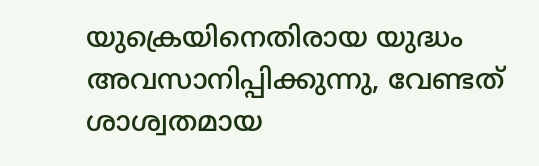യുക്രെയിനെതിരായ യുദ്ധം അവസാനിപ്പിക്കുന്നു, വേണ്ടത് ശാശ്വതമായ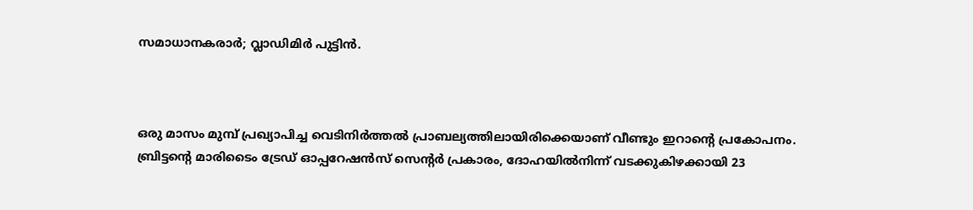സമാധാനകരാര്‍; വ്ലാഡിമിർ പുട്ടിൻ.



ഒരു മാസം മുമ്പ് പ്രഖ്യാപിച്ച വെടിനിര്‍ത്തല്‍ പ്രാബല്യത്തിലായിരിക്കെയാണ് വീണ്ടും ഇറാന്റെ പ്രകോപനം. ബ്രിട്ടന്റെ മാരിടൈം ട്രേഡ് ഓപ്പറേഷന്‍സ് സെന്റര്‍ പ്രകാരം, ദോഹയില്‍നിന്ന് വടക്കുകിഴക്കായി 23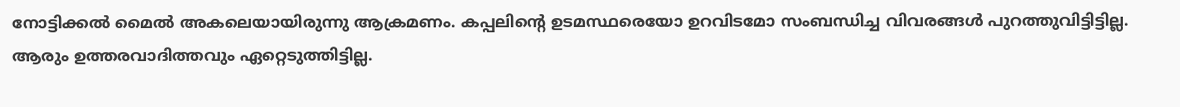നോട്ടിക്കല്‍ മൈല്‍ അകലെയായിരുന്നു ആക്രമണം. കപ്പലിന്റെ ഉടമസ്ഥരെയോ ഉറവിടമോ സംബന്ധിച്ച വിവരങ്ങള്‍ പുറത്തുവിട്ടിട്ടില്ല. ആരും ഉത്തരവാദിത്തവും ഏറ്റെടുത്തിട്ടില്ല.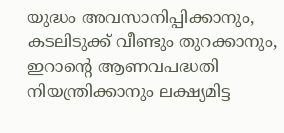യുദ്ധം അവസാനിപ്പിക്കാനും, കടലിടുക്ക് വീണ്ടും തുറക്കാനും, ഇറാന്റെ ആണവപദ്ധതി നിയന്ത്രിക്കാനും ലക്ഷ്യമിട്ട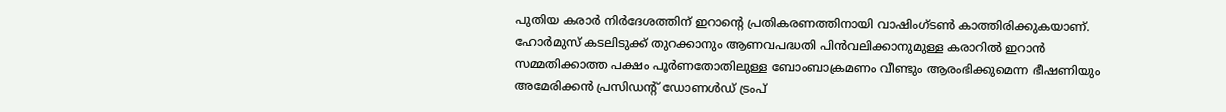പുതിയ കരാര്‍ നിര്‍ദേശത്തിന് ഇറാന്റെ പ്രതികരണത്തിനായി വാഷിംഗ്ടണ്‍ കാത്തിരിക്കുകയാണ്. ഹോര്‍മുസ് കടലിടുക്ക് തുറക്കാനും ആണവപദ്ധതി പിന്‍വലിക്കാനുമുള്ള കരാറില്‍ ഇറാന്‍ സമ്മതിക്കാത്ത പക്ഷം പൂര്‍ണതോതിലുള്ള ബോംബാക്രമണം വീണ്ടും ആരംഭിക്കുമെന്ന ഭീഷണിയും അമേരിക്കന്‍ പ്രസിഡന്റ് ഡോണള്‍ഡ് ട്രംപ്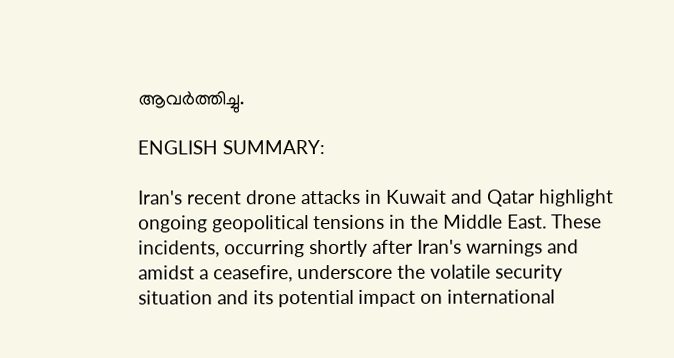ആവര്‍ത്തിച്ചു.

ENGLISH SUMMARY:

Iran's recent drone attacks in Kuwait and Qatar highlight ongoing geopolitical tensions in the Middle East. These incidents, occurring shortly after Iran's warnings and amidst a ceasefire, underscore the volatile security situation and its potential impact on international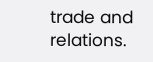trade and relations.